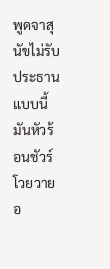พูดจาสุนัขไม่รับประธานแบบนี้ มันหัวร้อนชัวร์ โวยวายอ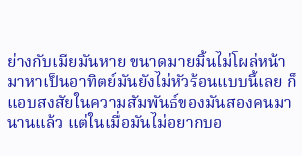ย่างกับเมียมันหาย ขนาดมายมิ้นไม่โผล่หน้ามาหาเป็นอาทิตย์มันยังไม่หัวร้อนแบบนี้เลย ก็แอบสงสัยในความสัมพันธ์ของมันสองคนมานานแล้ว แต่ในเมื่อมันไม่อยากบอ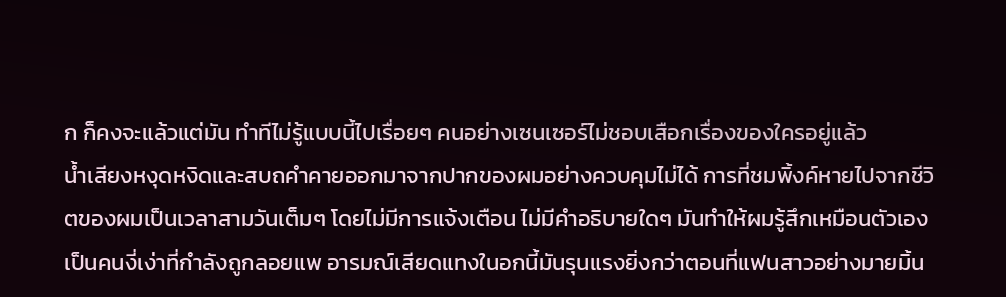ก ก็คงจะแล้วแต่มัน ทำทีไม่รู้แบบนี้ไปเรื่อยๆ คนอย่างเซนเซอร์ไม่ชอบเสือกเรื่องของใครอยู่แล้ว
น้ำเสียงหงุดหงิดและสบถคำคายออกมาจากปากของผมอย่างควบคุมไม่ได้ การที่ชมพิ้งค์หายไปจากชีวิตของผมเป็นเวลาสามวันเต็มๆ โดยไม่มีการแจ้งเตือน ไม่มีคำอธิบายใดๆ มันทำให้ผมรู้สึกเหมือนตัวเองเป็นคนงี่เง่าที่กำลังถูกลอยแพ อารมณ์เสียดแทงในอกนี้มันรุนแรงยิ่งกว่าตอนที่แฟนสาวอย่างมายมิ้น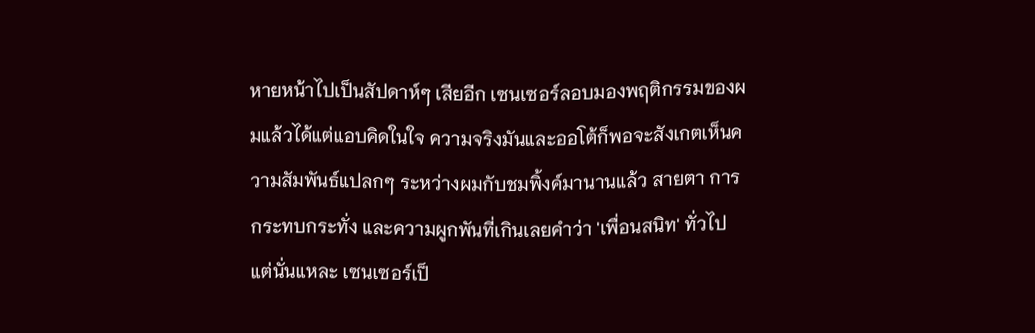หายหน้าไปเป็นสัปดาห์ๆ เสียอีก เซนเซอร์ลอบมองพฤติกรรมของผมแล้วได้แต่แอบคิดในใจ ความจริงมันและออโต้ก็พอจะสังเกตเห็นความสัมพันธ์แปลกๆ ระหว่างผมกับชมพิ้งค์มานานแล้ว สายตา การกระทบกระทั่ง และความผูกพันที่เกินเลยคำว่า 'เพื่อนสนิท' ทั่วไป แต่นั่นแหละ เซนเซอร์เป็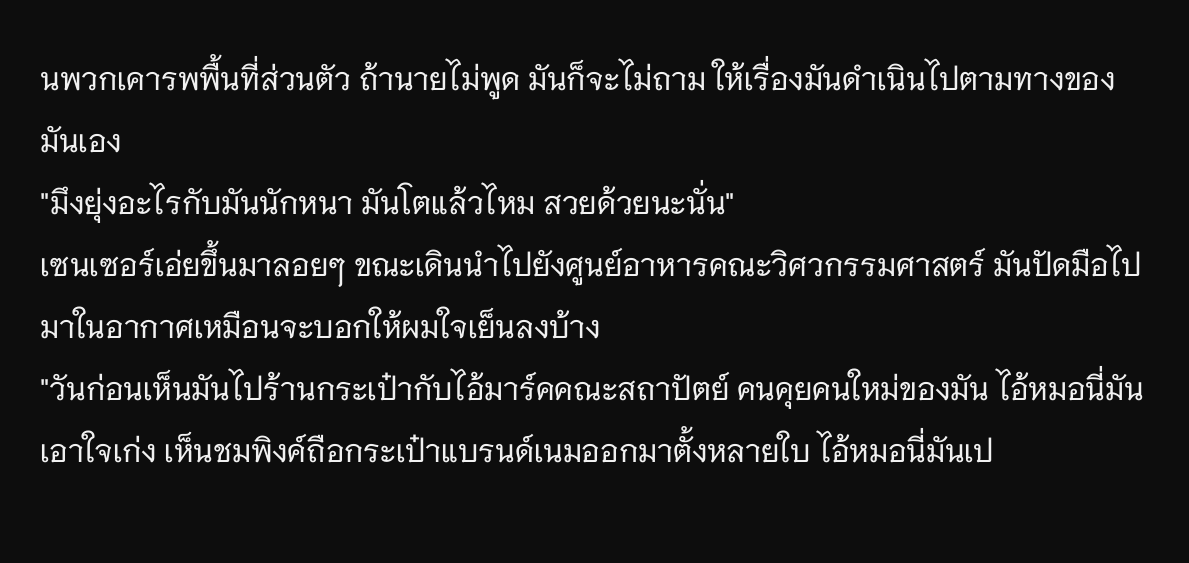นพวกเคารพพื้นที่ส่วนตัว ถ้านายไม่พูด มันก็จะไม่ถาม ให้เรื่องมันดำเนินไปตามทางของมันเอง
"มึงยุ่งอะไรกับมันนักหนา มันโตแล้วไหม สวยด้วยนะนั่น"
เซนเซอร์เอ่ยขึ้นมาลอยๆ ขณะเดินนำไปยังศูนย์อาหารคณะวิศวกรรมศาสตร์ มันปัดมือไปมาในอากาศเหมือนจะบอกให้ผมใจเย็นลงบ้าง
"วันก่อนเห็นมันไปร้านกระเป๋ากับไอ้มาร์คคณะสถาปัตย์ คนคุยคนใหม่ของมัน ไอ้หมอนี่มันเอาใจเก่ง เห็นชมพิงค์ถือกระเป๋าแบรนด์เนมออกมาตั้งหลายใบ ไอ้หมอนี่มันเป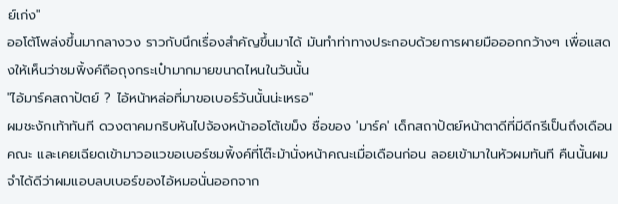ย์เก่ง"
ออโต้โพล่งขึ้นมากลางวง ราวกับนึกเรื่องสำคัญขึ้นมาได้ มันทำท่าทางประกอบด้วยการผายมือออกกว้างๆ เพื่อแสดงให้เห็นว่าชมพิ้งค์ถือถุงกระเป๋ามากมายขนาดไหนในวันนั้น
"ไอ้มาร์คสถาปัตย์ ? ไอ้หน้าหล่อที่มาขอเบอร์วันนั้นน่ะเหรอ"
ผมชะงักเท้าทันที ดวงตาคมกริบหันไปจ้องหน้าออโต้เขม็ง ชื่อของ 'มาร์ค' เด็กสถาปัตย์หน้าตาดีที่มีดีกรีเป็นถึงเดือนคณะ และเคยเฉียดเข้ามาวอแวขอเบอร์ชมพิ้งค์ที่โต๊ะม้านั่งหน้าคณะเมื่อเดือนก่อน ลอยเข้ามาในหัวผมทันที คืนนั้นผมจำได้ดีว่าผมแอบลบเบอร์ของไอ้หมอนั่นออกจาก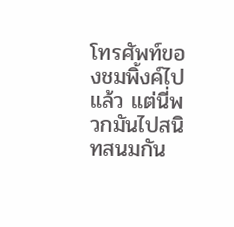โทรศัพท์ของชมพิ้งค์ไปแล้ว แต่นี่พวกมันไปสนิทสนมกัน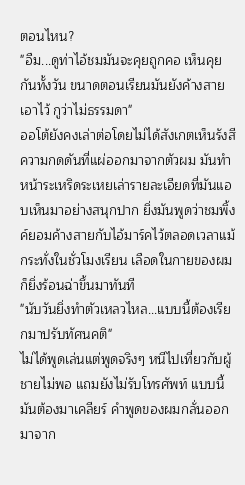ตอนไหน?
"อืม...ดูท่าไอ้ชมมันจะคุยถูกคอ เห็นคุยกันทั้งวัน ขนาดตอนเรียนมันยังค้างสายเอาไว้ กูว่าไม่ธรรมดา"
ออโต้ยังคงเล่าต่อโดยไม่ได้สังเกตเห็นรังสีความกดดันที่แผ่ออกมาจากตัวผม มันทำหน้าระเหริดระเหยเล่ารายละเอียดที่มันแอบเห็นมาอย่างสนุกปาก ยิ่งมันพูดว่าชมพิ้งค์ยอมค้างสายกับไอ้มาร์คไว้ตลอดเวลาแม้กระทั่งในชั่วโมงเรียน เลือดในกายของผมก็ยิ่งร้อนฉ่าขึ้นมาทันที
"นับวันยิ่งทำตัวเหลวไหล...แบบนี้ต้องเรียกมาปรับทัศนคติ"
ไม่ได้พูดเล่นแต่พูดจริงๆ หนีไปเที่ยวกับผู้ชายไม่พอ แถมยังไม่รับโทรศัพท์ แบบนี้มันต้องมาเคลียร์ คำพูดของผมกลั่นออกมาจาก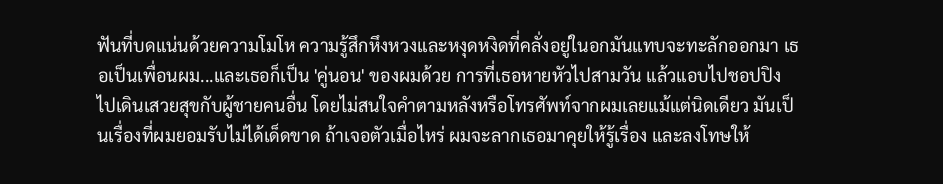ฟันที่บดแน่นด้วยความโมโห ความรู้สึกหึงหวงและหงุดหงิดที่คลั่งอยู่ในอกมันแทบจะทะลักออกมา เธอเป็นเพื่อนผม...และเธอก็เป็น 'คู่นอน' ของผมด้วย การที่เธอหายหัวไปสามวัน แล้วแอบไปชอปปิง ไปเดินเสวยสุขกับผู้ชายคนอื่น โดยไม่สนใจคำตามหลังหรือโทรศัพท์จากผมเลยแม้แต่นิดเดียว มันเป็นเรื่องที่ผมยอมรับไม่ได้เด็ดขาด ถ้าเจอตัวเมื่อไหร่ ผมจะลากเธอมาคุยให้รู้เรื่อง และลงโทษให้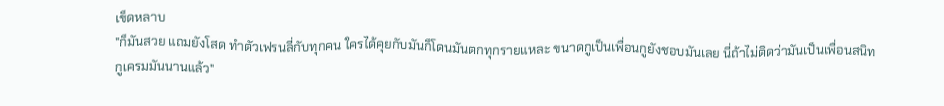เข็ดหลาบ
"ก็มันสวย แถมยังโสด ทำตัวเฟรนลี่กับทุกคน ใครได้คุยกับมันก็โดนมันตกทุกรายแหละ ขนาดกูเป็นเพื่อนกูยังชอบมันเลย นี่ถ้าไม่ติดว่ามันเป็นเพื่อนสนิท กูเครมมันนานแล้ว"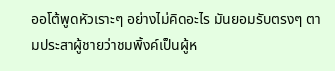ออโต้พูดหัวเราะๆ อย่างไม่คิดอะไร มันยอมรับตรงๆ ตามประสาผู้ชายว่าชมพิ้งค์เป็นผู้ห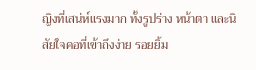ญิงที่เสน่ห์แรงมาก ทั้งรูปร่าง หน้าตา และนิสัยใจคอที่เข้าถึงง่าย รอยยิ้ม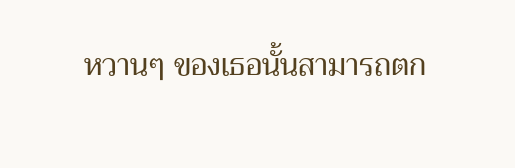หวานๆ ของเธอนั้นสามารถตก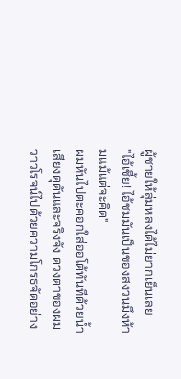ผู้ชายให้ลุ่มหลงได้ไม่ยากเย็นเลย
"ไอ้เชี้ย! ไอ้ชมมันเป็นของสงวนมึงห้ามแม้แต่จะคิด"
ผมหันไปตะคอกใส่ออโต้ทันทีด้วยน้ำเสียงดุดันและจริงจัง ดวงตาของผมวาวโรจน์ไปด้วยความโกรธจัดอย่าง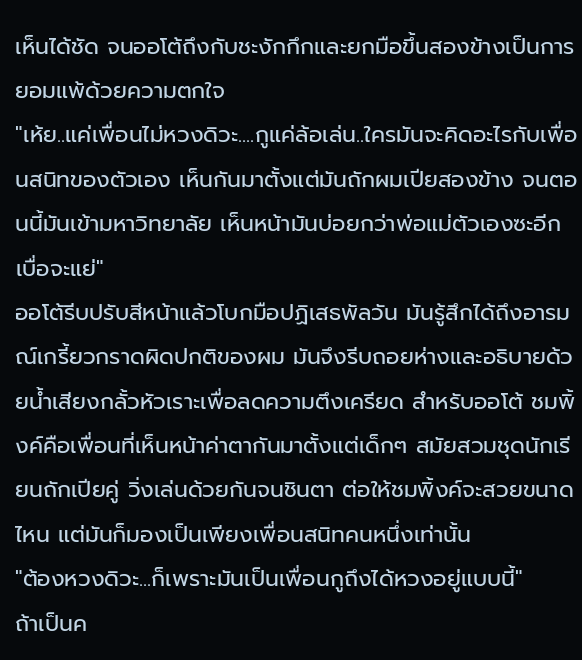เห็นได้ชัด จนออโต้ถึงกับชะงักกึกและยกมือขึ้นสองข้างเป็นการยอมแพ้ด้วยความตกใจ
"เห้ย..แค่เพื่อนไม่หวงดิวะ....กูแค่ล้อเล่น..ใครมันจะคิดอะไรกับเพื่อนสนิทของตัวเอง เห็นกันมาตั้งแต่มันถักผมเปียสองข้าง จนตอนนี้มันเข้ามหาวิทยาลัย เห็นหน้ามันบ่อยกว่าพ่อแม่ตัวเองซะอีก เบื่อจะแย่"
ออโต้รีบปรับสีหน้าแล้วโบกมือปฏิเสธพัลวัน มันรู้สึกได้ถึงอารมณ์เกรี้ยวกราดผิดปกติของผม มันจึงรีบถอยห่างและอธิบายด้วยน้ำเสียงกลั้วหัวเราะเพื่อลดความตึงเครียด สำหรับออโต้ ชมพิ้งค์คือเพื่อนที่เห็นหน้าค่าตากันมาตั้งแต่เด็กๆ สมัยสวมชุดนักเรียนถักเปียคู่ วิ่งเล่นด้วยกันจนชินตา ต่อให้ชมพิ้งค์จะสวยขนาดไหน แต่มันก็มองเป็นเพียงเพื่อนสนิทคนหนึ่งเท่านั้น
"ต้องหวงดิวะ...ก็เพราะมันเป็นเพื่อนกูถึงได้หวงอยู่แบบนี้"
ถ้าเป็นค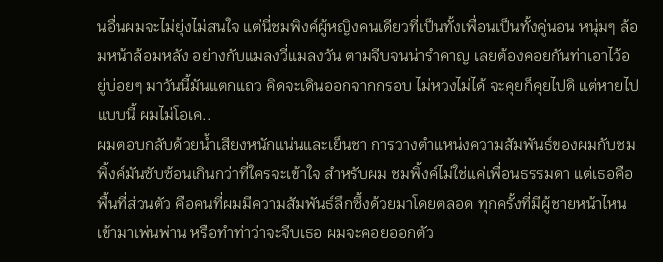นอื่นผมจะไม่ยุ่งไม่สนใจ แต่นี่ชมพิงค์ผู้หญิงคนเดียวที่เป็นทั้งเพื่อนเป็นทั้งคู่นอน หนุ่มๆ ล้อมหน้าล้อมหลัง อย่างกับแมลงวี่แมลงวัน ตามจีบจนน่ารำคาญ เลยต้องคอยกันท่าเอาไว้อยู่บ่อยๆ มาวันนี้มันแตกแถว คิดจะเดินออกจากกรอบ ไม่หวงไม่ได้ จะคุยก็คุยไปดิ แต่หายไปแบบนี้ ผมไม่โอเค..
ผมตอบกลับด้วยน้ำเสียงหนักแน่นและเย็นชา การวางตำแหน่งความสัมพันธ์ของผมกับชมพิ้งค์มันซับซ้อนเกินกว่าที่ใครจะเข้าใจ สำหรับผม ชมพิ้งค์ไม่ใช่แค่เพื่อนธรรมดา แต่เธอคือพื้นที่ส่วนตัว คือคนที่ผมมีความสัมพันธ์ลึกซึ้งด้วยมาโดยตลอด ทุกครั้งที่มีผู้ชายหน้าไหนเข้ามาเพ่นพ่าน หรือทำท่าว่าจะจีบเธอ ผมจะคอยออกตัว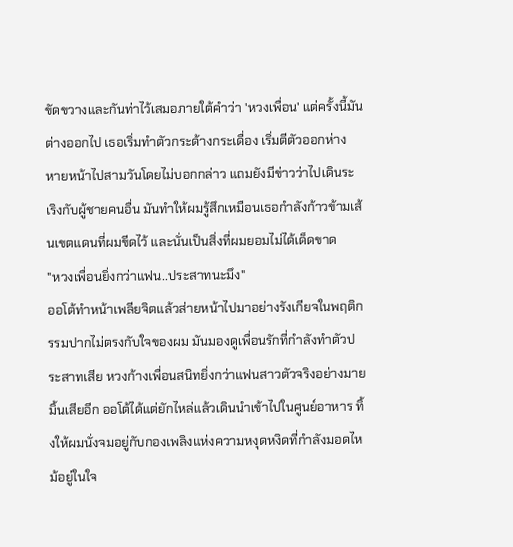ขัดขวางและกันท่าไว้เสมอภายใต้คำว่า 'หวงเพื่อน' แต่ครั้งนี้มันต่างออกไป เธอเริ่มทำตัวกระด้างกระเดื่อง เริ่มตีตัวออกห่าง หายหน้าไปสามวันโดยไม่บอกกล่าว แถมยังมีข่าวว่าไปเดินระเริงกับผู้ชายคนอื่น มันทำให้ผมรู้สึกเหมือนเธอกำลังก้าวข้ามเส้นเขตแดนที่ผมขีดไว้ และนั่นเป็นสิ่งที่ผมยอมไม่ได้เด็ดขาด
"หวงเพื่อนยิ่งกว่าแฟน..ประสาทนะมึง"
ออโต้ทำหน้าเพลียจิตแล้วส่ายหน้าไปมาอย่างรังเกียจในพฤติกรรมปากไม่ตรงกับใจของผม มันมองดูเพื่อนรักที่กำลังทำตัวประสาทเสีย หวงก้างเพื่อนสนิทยิ่งกว่าแฟนสาวตัวจริงอย่างมายมิ้นเสียอีก ออโต้ได้แต่ยักไหล่แล้วเดินนำเข้าไปในศูนย์อาหาร ทิ้งให้ผมนั่งจมอยู่กับกองเพลิงแห่งความหงุดหงิดที่กำลังมอดไหม้อยู่ในใจ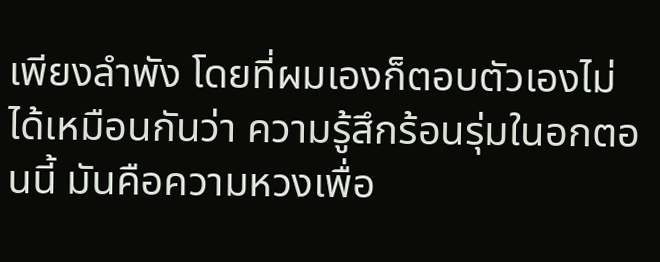เพียงลำพัง โดยที่ผมเองก็ตอบตัวเองไม่ได้เหมือนกันว่า ความรู้สึกร้อนรุ่มในอกตอนนี้ มันคือความหวงเพื่อ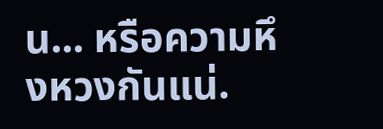น... หรือความหึงหวงกันแน่.